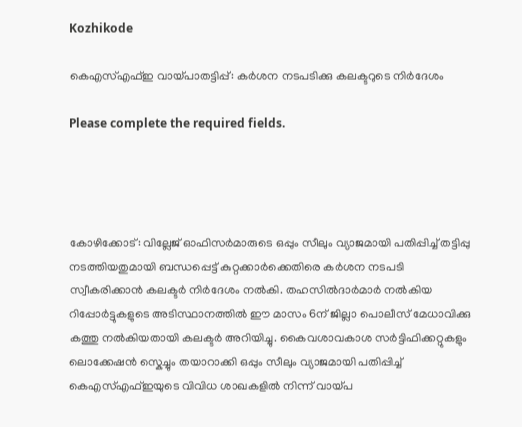Kozhikode

കെഎസ്എഫ്ഇ വായ്പാതട്ടിപ്പ്: കർശന നടപടിക്കു കലക്ടറുടെ നിർദേശം

Please complete the required fields.




കോഴിക്കോട്: വില്ലേജ് ഓഫിസർമാരുടെ ഒപ്പും സീലും വ്യാജമായി പതിപ്പിച്ച് തട്ടിപ്പു നടത്തിയതുമായി ബന്ധപ്പെട്ട് കുറ്റക്കാർക്കെതിരെ കർശന നടപടി സ്വീകരിക്കാൻ കലക്ടർ നിർദേശം നൽകി. തഹസിൽദാർമാർ നൽകിയ റിപ്പോർട്ടുകളുടെ അടിസ്ഥാനത്തിൽ ഈ മാസം 6ന് ജില്ലാ പൊലീസ് മേധാവിക്കു കത്തു നൽകിയതായി കലക്ടർ അറിയിച്ചു. കൈവശാവകാശ സർട്ടിഫിക്കറ്റുകളും ലൊക്കേഷൻ സ്കെച്ചും തയാറാക്കി ഒപ്പും സീലും വ്യാജമായി പതിപ്പിച്ച് കെഎസ്എഫ്ഇയുടെ വിവിധ ശാഖകളിൽ നിന്ന് വായ്പ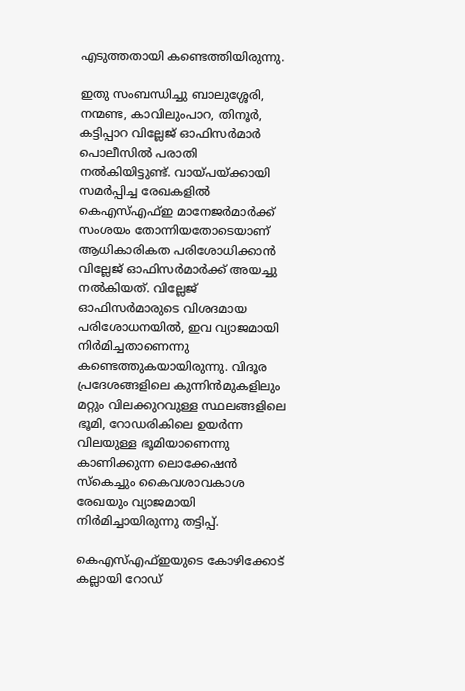എടുത്തതായി കണ്ടെത്തിയിരുന്നു.

ഇതു സംബന്ധിച്ചു ബാലുശ്ശേരി, നന്മണ്ട, കാവിലുംപാറ, തിനൂർ, കട്ടിപ്പാറ വില്ലേജ് ഓഫിസർമാർ പൊലീസിൽ പരാതി നൽകിയിട്ടുണ്ട്. വായ്പയ്ക്കായി സമർപ്പിച്ച രേഖകളിൽ കെഎസ്എഫ്ഇ മാനേജർമാർക്ക് സംശയം തോന്നിയതോടെയാണ് ആധികാരികത പരിശോധിക്കാൻ വില്ലേജ് ഓഫിസർമാർക്ക് അയച്ചു നൽകിയത്. വില്ലേജ് ഓഫിസർമാരുടെ വിശദമായ പരിശോധനയിൽ, ഇവ വ്യാജമായി നിർമിച്ചതാണെന്നു കണ്ടെത്തുകയായിരുന്നു. വിദൂര പ്രദേശങ്ങളിലെ കുന്നിൻമുകളിലും മറ്റും വിലക്കുറവുള്ള സ്ഥലങ്ങളിലെ ഭൂമി, റോഡരികിലെ ഉയർന്ന വിലയുള്ള ഭൂമിയാണെന്നു കാണിക്കുന്ന ലൊക്കേഷൻ സ്കെച്ചും കൈവശാവകാശ രേഖയും വ്യാജമായി നിർമിച്ചായിരുന്നു തട്ടിപ്പ്.

കെഎസ്എഫ്ഇയുടെ കോഴിക്കോട് കല്ലായി റോഡ്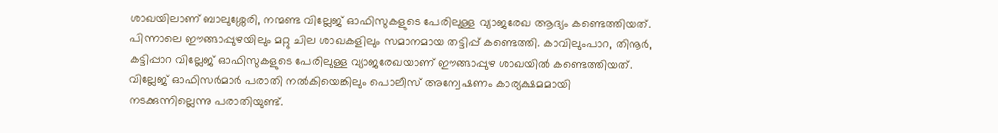ശാഖയിലാണ് ബാലുശ്ശേരി, നന്മണ്ട വില്ലേജ് ഓഫിസുകളുടെ പേരിലുള്ള വ്യാജരേഖ ആദ്യം കണ്ടെത്തിയത്. പിന്നാലെ ഈങ്ങാപ്പുഴയിലും മറ്റു ചില ശാഖകളിലും സമാനമായ തട്ടിപ്പ് കണ്ടെത്തി. കാവിലുംപാറ, തിനൂർ, കട്ടിപ്പാറ വില്ലേജ് ഓഫിസുകളുടെ പേരിലുള്ള വ്യാജരേഖയാണ് ഈങ്ങാപ്പുഴ ശാഖയിൽ കണ്ടെത്തിയത്. വില്ലേജ് ഓഫിസർമാർ പരാതി നൽകിയെങ്കിലും പൊലീസ് അന്വേഷണം കാര്യക്ഷമമായി നടക്കുന്നില്ലെന്നു പരാതിയുണ്ട്.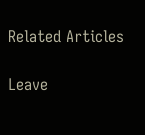Related Articles

Leave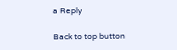a Reply

Back to top button